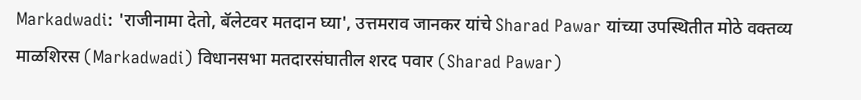Markadwadi: 'राजीनामा देतो, बॅलेटवर मतदान घ्या', उत्तमराव जानकर यांचे Sharad Pawar यांच्या उपस्थितीत मोठे वक्तव्य
माळशिरस (Markadwadi) विधानसभा मतदारसंघातील शरद पवार (Sharad Pawar)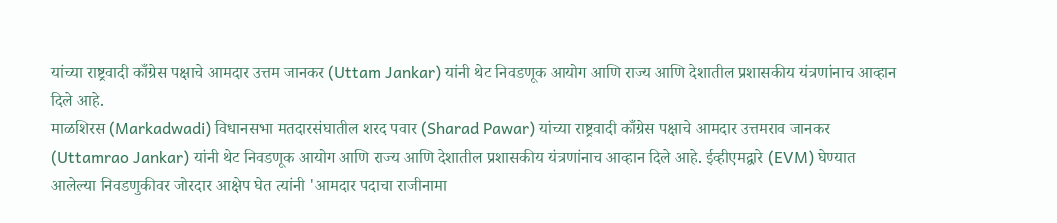यांच्या राष्ट्रवादी काँग्रेस पक्षाचे आमदार उत्तम जानकर (Uttam Jankar) यांनी थेट निवडणूक आयोग आणि राज्य आणि देशातील प्रशासकीय यंत्रणांनाच आव्हान दिले आहे.
माळशिरस (Markadwadi) विधानसभा मतदारसंघातील शरद पवार (Sharad Pawar) यांच्या राष्ट्रवादी काँग्रेस पक्षाचे आमदार उत्तमराव जानकर (Uttamrao Jankar) यांनी थेट निवडणूक आयोग आणि राज्य आणि देशातील प्रशासकीय यंत्रणांनाच आव्हान दिले आहे. ईव्हीएमद्वारे (EVM) घेण्यात आलेल्या निवडणुकीवर जोरदार आक्षेप घेत त्यांनी 'आमदार पदाचा राजीनामा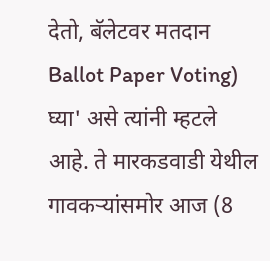देतो, बॅलेटवर मतदान Ballot Paper Voting) घ्या' असे त्यांनी म्हटले आहे. ते मारकडवाडी येथील गावकऱ्यांसमोर आज (8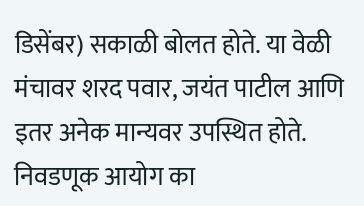डिसेंबर) सकाळी बोलत होते. या वेळी मंचावर शरद पवार, जयंत पाटील आणि इतर अनेक मान्यवर उपस्थित होते.
निवडणूक आयोग का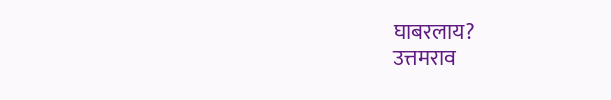घाबरलाय?
उत्तमराव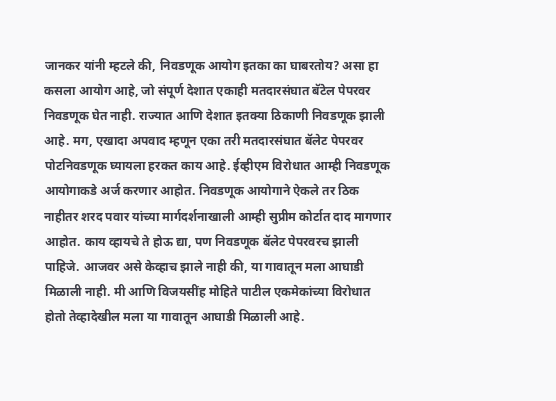जानकर यांनी म्हटले की, निवडणूक आयोग इतका का घाबरतोय? असा हा कसला आयोग आहे, जो संपूर्ण देशात एकाही मतदारसंघात बॅटेल पेपरवर निवडणूक घेत नाही. राज्यात आणि देशात इतक्या ठिकाणी निवडणूक झाली आहे. मग, एखादा अपवाद म्हणून एका तरी मतदारसंघात बॅलेट पेपरवर पोटनिवडणूक घ्यायला हरकत काय आहे. ईव्हीएम विरोधात आम्ही निवडणूक आयोगाकडे अर्ज करणार आहोत. निवडणूक आयोगाने ऐकले तर ठिक नाहीतर शरद पवार यांच्या मार्गदर्शनाखाली आम्ही सुप्रीम कोर्टात दाद मागणार आहोत. काय व्हायचे ते होऊ द्या, पण निवडणूक बॅलेट पेपरवरच झाली पाहिजे. आजवर असे केव्हाच झाले नाही की, या गावातून मला आघाडी मिळाली नाही. मी आणि विजयसींह मोहिते पाटील एकमेकांच्या विरोधात होतो तेव्हादेखील मला या गावातून आघाडी मिळाली आहे.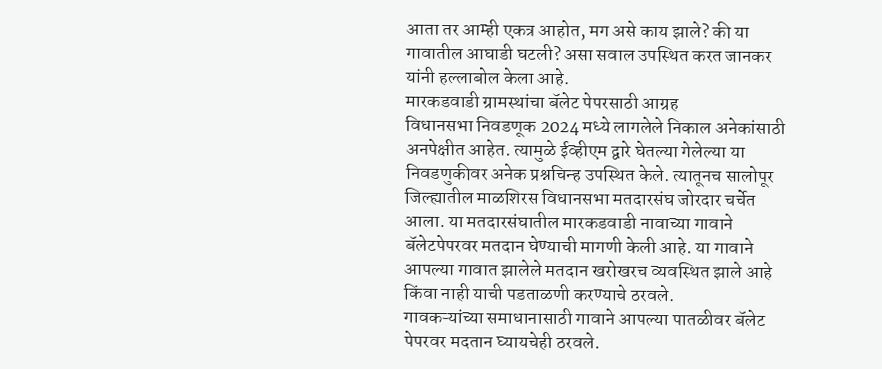आता तर आम्ही एकत्र आहोत, मग असे काय झाले? की या गावातील आघाडी घटली? असा सवाल उपस्थित करत जानकर यांनी हल्लाबोल केला आहे.
मारकडवाडी ग्रामस्थांचा बॅलेट पेपरसाठी आग्रह
विधानसभा निवडणूक 2024 मध्ये लागलेले निकाल अनेकांसाठी अनपेक्षीत आहेत. त्यामुळे ईव्हीएम द्वारे घेतल्या गेलेल्या या निवडणुकीवर अनेक प्रश्नचिन्ह उपस्थित केले. त्यातूनच सालोपूर जिल्ह्यातील माळशिरस विधानसभा मतदारसंघ जोरदार चर्चेत आला. या मतदारसंघातील मारकडवाडी नावाच्या गावाने बॅलेटपेपरवर मतदान घेण्याची मागणी केली आहे. या गावाने आपल्या गावात झालेले मतदान खरोखरच व्यवस्थित झाले आहे किंवा नाही याची पडताळणी करण्याचे ठरवले.
गावकऱ्यांच्या समाधानासाठी गावाने आपल्या पातळीवर बॅलेट पेपरवर मदतान घ्यायचेही ठरवले.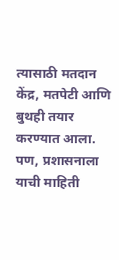त्यासाठी मतदान केंद्र, मतपेटी आणि बुथही तयार करण्यात आला. पण, प्रशासनाला याची माहिती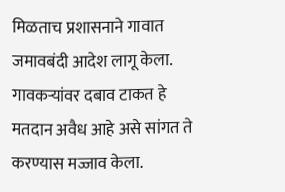मिळताच प्रशासनाने गावात जमावबंदी आदेश लागू केला. गावकऱ्यांवर दबाव टाकत हे मतदान अवैध आहे असे सांगत ते करण्यास मज्जाव केला.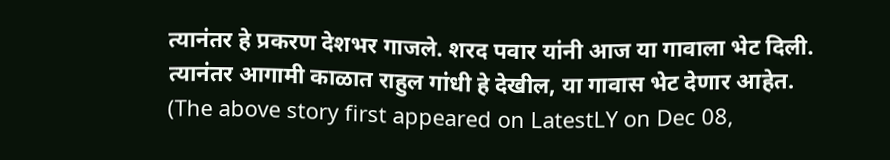त्यानंतर हे प्रकरण देशभर गाजले. शरद पवार यांनी आज या गावाला भेट दिली. त्यानंतर आगामी काळात राहुल गांधी हे देखील, या गावास भेट देणार आहेत.
(The above story first appeared on LatestLY on Dec 08,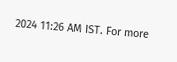2024 11:26 AM IST. For more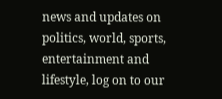news and updates on politics, world, sports, entertainment and lifestyle, log on to our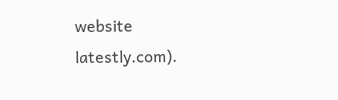website latestly.com).